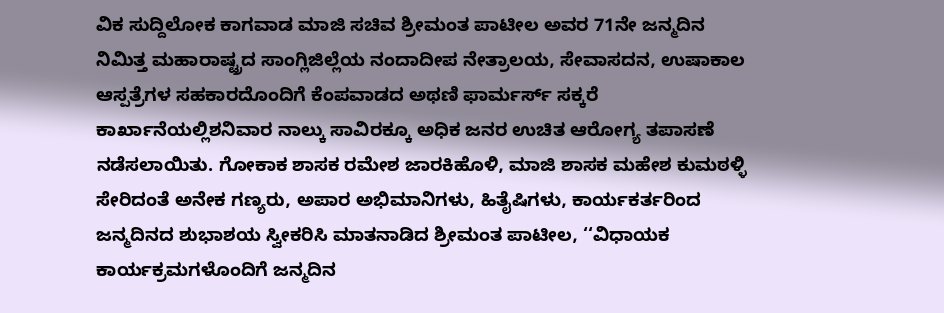ವಿಕ ಸುದ್ದಿಲೋಕ ಕಾಗವಾಡ ಮಾಜಿ ಸಚಿವ ಶ್ರೀಮಂತ ಪಾಟೀಲ ಅವರ 71ನೇ ಜನ್ಮದಿನ ನಿಮಿತ್ತ ಮಹಾರಾಷ್ಟ್ರದ ಸಾಂಗ್ಲಿಜಿಲ್ಲೆಯ ನಂದಾದೀಪ ನೇತ್ರಾಲಯ, ಸೇವಾಸದನ, ಉಷಾಕಾಲ ಆಸ್ಪತ್ರೆಗಳ ಸಹಕಾರದೊಂದಿಗೆ ಕೆಂಪವಾಡದ ಅಥಣಿ ಫಾರ್ಮರ್ಸ್ ಸಕ್ಕರೆ ಕಾರ್ಖಾನೆಯಲ್ಲಿಶನಿವಾರ ನಾಲ್ಕು ಸಾವಿರಕ್ಕೂ ಅಧಿಕ ಜನರ ಉಚಿತ ಆರೋಗ್ಯ ತಪಾಸಣೆ ನಡೆಸಲಾಯಿತು. ಗೋಕಾಕ ಶಾಸಕ ರಮೇಶ ಜಾರಕಿಹೊಳಿ, ಮಾಜಿ ಶಾಸಕ ಮಹೇಶ ಕುಮಠಳ್ಳಿ ಸೇರಿದಂತೆ ಅನೇಕ ಗಣ್ಯರು, ಅಪಾರ ಅಭಿಮಾನಿಗಳು, ಹಿತೈಷಿಗಳು, ಕಾರ್ಯಕರ್ತರಿಂದ ಜನ್ಮದಿನದ ಶುಭಾಶಯ ಸ್ವೀಕರಿಸಿ ಮಾತನಾಡಿದ ಶ್ರೀಮಂತ ಪಾಟೀಲ, ‘‘ವಿಧಾಯಕ ಕಾರ್ಯಕ್ರಮಗಳೊಂದಿಗೆ ಜನ್ಮದಿನ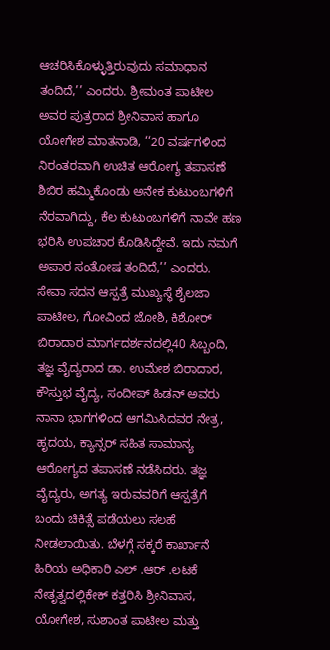ಆಚರಿಸಿಕೊಳ್ಳುತ್ತಿರುವುದು ಸಮಾಧಾನ ತಂದಿದೆ,’’ ಎಂದರು. ಶ್ರೀಮಂತ ಪಾಟೀಲ ಅವರ ಪುತ್ರರಾದ ಶ್ರೀನಿವಾಸ ಹಾಗೂ ಯೋಗೇಶ ಮಾತನಾಡಿ, ‘‘20 ವರ್ಷಗಳಿಂದ ನಿರಂತರವಾಗಿ ಉಚಿತ ಆರೋಗ್ಯ ತಪಾಸಣೆ ಶಿಬಿರ ಹಮ್ಮಿಕೊಂಡು ಅನೇಕ ಕುಟುಂಬಗಳಿಗೆ ನೆರವಾಗಿದ್ದು, ಕೆಲ ಕುಟುಂಬಗಳಿಗೆ ನಾವೇ ಹಣ ಭರಿಸಿ ಉಪಚಾರ ಕೊಡಿಸಿದ್ದೇವೆ. ಇದು ನಮಗೆ ಅಪಾರ ಸಂತೋಷ ತಂದಿದೆ,’’ ಎಂದರು. ಸೇವಾ ಸದನ ಆಸ್ಪತ್ರೆ ಮುಖ್ಯಸ್ಥೆ ಶೈಲಜಾ ಪಾಟೀಲ, ಗೋವಿಂದ ಜೋಶಿ, ಕಿಶೋರ್ ಬಿರಾದಾರ ಮಾರ್ಗದರ್ಶನದಲ್ಲಿ40 ಸಿಬ್ಬಂದಿ, ತಜ್ಞ ವೈದ್ಯರಾದ ಡಾ. ಉಮೇಶ ಬಿರಾದಾರ, ಕೌಸ್ತುಭ ವೈದ್ಯ, ಸಂದೀಪ್ ಹಿಡನ್ ಅವರು ನಾನಾ ಭಾಗಗಳಿಂದ ಆಗಮಿಸಿದವರ ನೇತ್ರ, ಹೃದಯ, ಕ್ಯಾನ್ಸರ್ ಸಹಿತ ಸಾಮಾನ್ಯ ಆರೋಗ್ಯದ ತಪಾಸಣೆ ನಡೆಸಿದರು. ತಜ್ಞ ವೈದ್ಯರು, ಅಗತ್ಯ ಇರುವವರಿಗೆ ಆಸ್ಪತ್ರೆಗೆ ಬಂದು ಚಿಕಿತ್ಸೆ ಪಡೆಯಲು ಸಲಹೆ ನೀಡಲಾಯಿತು. ಬೆಳಗ್ಗೆ ಸಕ್ಕರೆ ಕಾರ್ಖಾನೆ ಹಿರಿಯ ಅಧಿಕಾರಿ ಎಲ್ .ಆರ್ .ಲಟಕೆ ನೇತೃತ್ವದಲ್ಲಿಕೇಕ್ ಕತ್ತರಿಸಿ ಶ್ರೀನಿವಾಸ, ಯೋಗೇಶ, ಸುಶಾಂತ ಪಾಟೀಲ ಮತ್ತು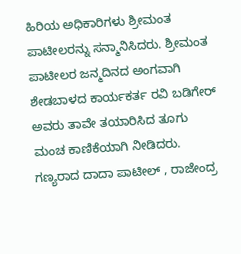ಹಿರಿಯ ಅಧಿಕಾರಿಗಳು ಶ್ರೀಮಂತ ಪಾಟೀಲರನ್ನು ಸನ್ಮಾನಿಸಿದರು. ಶ್ರೀಮಂತ ಪಾಟೀಲರ ಜನ್ಮದಿನದ ಅಂಗವಾಗಿ ಶೇಡಬಾಳದ ಕಾರ್ಯಕರ್ತ ರವಿ ಬಡಿಗೇರ್ ಅವರು ತಾವೇ ತಯಾರಿಸಿದ ತೂಗು ಮಂಚ ಕಾಣಿಕೆಯಾಗಿ ನೀಡಿದರು. ಗಣ್ಯರಾದ ದಾದಾ ಪಾಟೀಲ್ , ರಾಜೇಂದ್ರ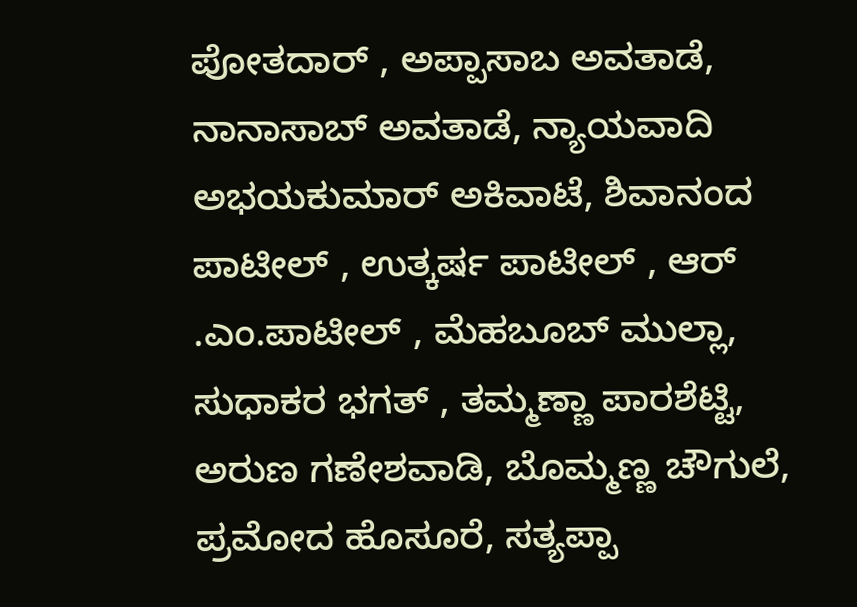ಪೋತದಾರ್ , ಅಪ್ಪಾಸಾಬ ಅವತಾಡೆ, ನಾನಾಸಾಬ್ ಅವತಾಡೆ, ನ್ಯಾಯವಾದಿ ಅಭಯಕುಮಾರ್ ಅಕಿವಾಟೆ, ಶಿವಾನಂದ ಪಾಟೀಲ್ , ಉತ್ಕರ್ಷ ಪಾಟೀಲ್ , ಆರ್ .ಎಂ.ಪಾಟೀಲ್ , ಮೆಹಬೂಬ್ ಮುಲ್ಲಾ, ಸುಧಾಕರ ಭಗತ್ , ತಮ್ಮಣ್ಣಾ ಪಾರಶೆಟ್ಟಿ, ಅರುಣ ಗಣೇಶವಾಡಿ, ಬೊಮ್ಮಣ್ಣ ಚೌಗುಲೆ, ಪ್ರಮೋದ ಹೊಸೂರೆ, ಸತ್ಯಪ್ಪಾ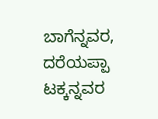ಬಾಗೆನ್ನವರ, ದರೆಯಪ್ಪಾ ಟಕ್ಕನ್ನವರ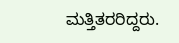ಮತ್ತಿತರರಿದ್ದರು.